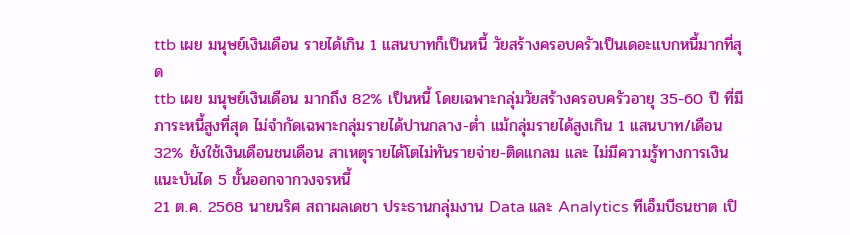ttb เผย มนุษย์เงินเดือน รายได้เกิน 1 แสนบาทก็เป็นหนี้ วัยสร้างครอบครัวเป็นเดอะแบกหนี้มากที่สุด
ttb เผย มนุษย์เงินเดือน มากถึง 82% เป็นหนี้ โดยเฉพาะกลุ่มวัยสร้างครอบครัวอายุ 35-60 ปี ที่มีภาระหนี้สูงที่สุด ไม่จำกัดเฉพาะกลุ่มรายได้ปานกลาง-ต่ำ แม้กลุ่มรายได้สูงเกิน 1 แสนบาท/เดือน 32% ยังใช้เงินเดือนชนเดือน สาเหตุรายได้โตไม่ทันรายจ่าย-ติดแกลม และ ไม่มีความรู้ทางการเงิน แนะบันได 5 ขั้นออกจากวงจรหนี้
21 ต.ค. 2568 นายนริศ สถาผลเดชา ประธานกลุ่มงาน Data และ Analytics ทีเอ็มบีธนชาต เปิ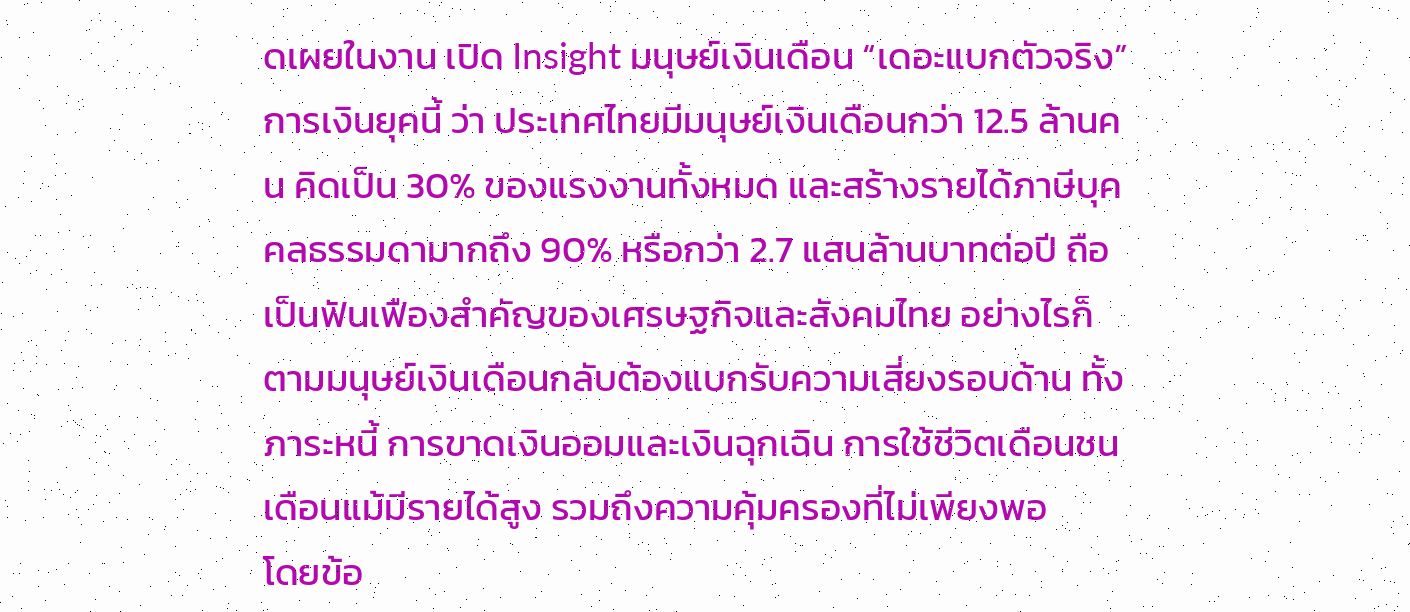ดเผยในงาน เปิด Insight มนุษย์เงินเดือน “เดอะแบกตัวจริง” การเงินยุคนี้ ว่า ประเทศไทยมีมนุษย์เงินเดือนกว่า 12.5 ล้านคน คิดเป็น 30% ของแรงงานทั้งหมด และสร้างรายได้ภาษีบุคคลธรรมดามากถึง 90% หรือกว่า 2.7 แสนล้านบาทต่อปี ถือเป็นฟันเฟืองสำคัญของเศรษฐกิจและสังคมไทย อย่างไรก็ตามมนุษย์เงินเดือนกลับต้องแบกรับความเสี่ยงรอบด้าน ทั้งภาระหนี้ การขาดเงินออมและเงินฉุกเฉิน การใช้ชีวิตเดือนชนเดือนแม้มีรายได้สูง รวมถึงความคุ้มครองที่ไม่เพียงพอ
โดยข้อ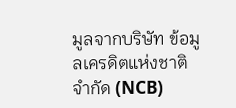มูลจากบริษัท ข้อมูลเครดิตแห่งชาติ จำกัด (NCB)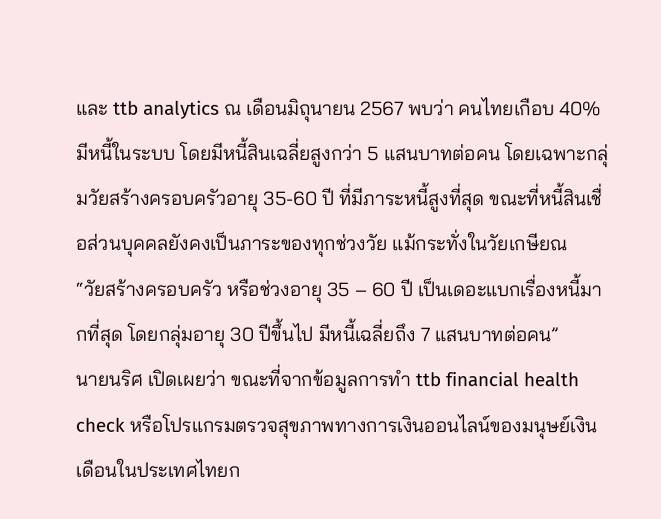และ ttb analytics ณ เดือนมิถุนายน 2567 พบว่า คนไทยเกือบ 40% มีหนี้ในระบบ โดยมีหนี้สินเฉลี่ยสูงกว่า 5 แสนบาทต่อคน โดยเฉพาะกลุ่มวัยสร้างครอบครัวอายุ 35-60 ปี ที่มีภาระหนี้สูงที่สุด ขณะที่หนี้สินเชื่อส่วนบุคคลยังคงเป็นภาระของทุกช่วงวัย แม้กระทั่งในวัยเกษียณ
“วัยสร้างครอบครัว หรือช่วงอายุ 35 – 60 ปี เป็นเดอะแบกเรื่องหนี้มากที่สุด โดยกลุ่มอายุ 30 ปีขึ้นไป มีหนี้เฉลี่ยถึง 7 แสนบาทต่อคน”
นายนริศ เปิดเผยว่า ขณะที่จากข้อมูลการทำ ttb financial health check หรือโปรแกรมตรวจสุขภาพทางการเงินออนไลน์ของมนุษย์เงินเดือนในประเทศไทยก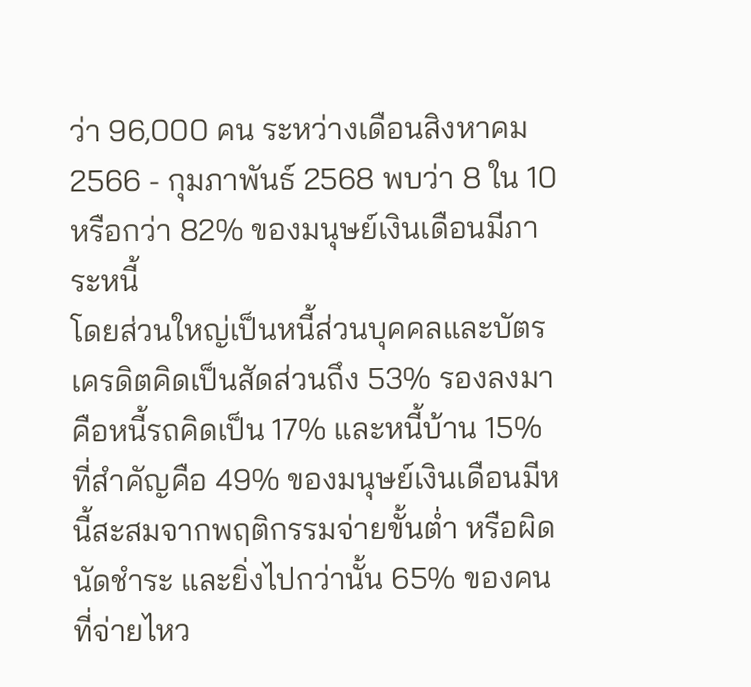ว่า 96,000 คน ระหว่างเดือนสิงหาคม 2566 - กุมภาพันธ์ 2568 พบว่า 8 ใน 10 หรือกว่า 82% ของมนุษย์เงินเดือนมีภาระหนี้
โดยส่วนใหญ่เป็นหนี้ส่วนบุคคลและบัตรเครดิตคิดเป็นสัดส่วนถึง 53% รองลงมาคือหนี้รถคิดเป็น 17% และหนี้บ้าน 15% ที่สำคัญคือ 49% ของมนุษย์เงินเดือนมีหนี้สะสมจากพฤติกรรมจ่ายขั้นต่ำ หรือผิดนัดชำระ และยิ่งไปกว่านั้น 65% ของคนที่จ่ายไหว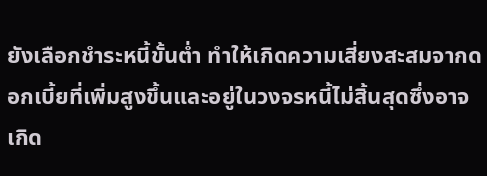ยังเลือกชำระหนี้ขั้นต่ำ ทำให้เกิดความเสี่ยงสะสมจากดอกเบี้ยที่เพิ่มสูงขึ้นและอยู่ในวงจรหนี้ไม่สิ้นสุดซึ่งอาจเกิด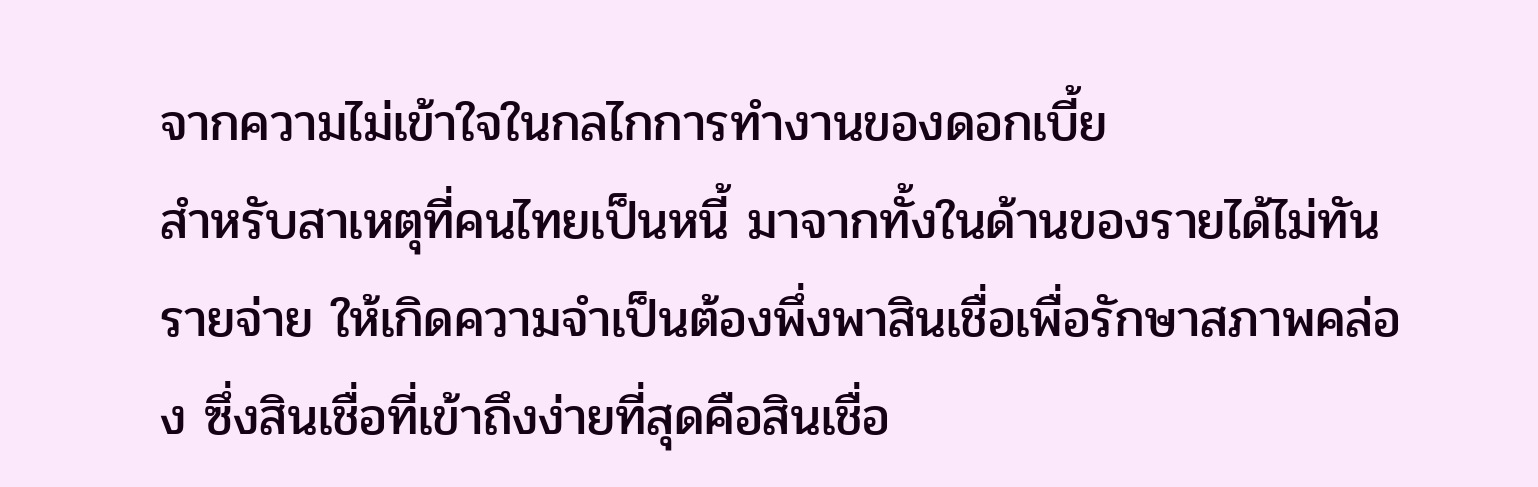จากความไม่เข้าใจในกลไกการทำงานของดอกเบี้ย
สำหรับสาเหตุที่คนไทยเป็นหนี้ มาจากทั้งในด้านของรายได้ไม่ทันรายจ่าย ให้เกิดความจำเป็นต้องพึ่งพาสินเชื่อเพื่อรักษาสภาพคล่อง ซึ่งสินเชื่อที่เข้าถึงง่ายที่สุดคือสินเชื่อ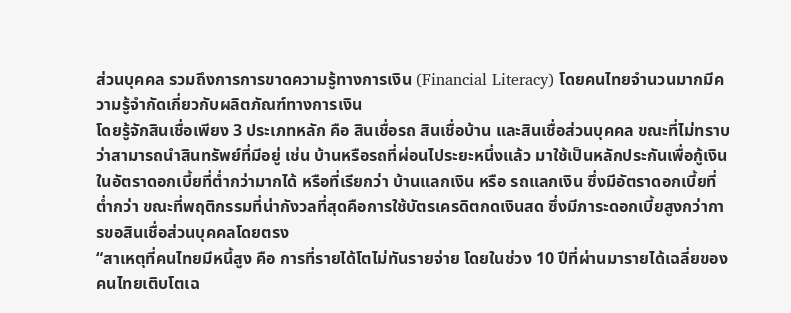ส่วนบุคคล รวมถึงการการขาดความรู้ทางการเงิน (Financial Literacy) โดยคนไทยจำนวนมากมีความรู้จำกัดเกี่ยวกับผลิตภัณฑ์ทางการเงิน
โดยรู้จักสินเชื่อเพียง 3 ประเภทหลัก คือ สินเชื่อรถ สินเชื่อบ้าน และสินเชื่อส่วนบุคคล ขณะที่ไม่ทราบว่าสามารถนำสินทรัพย์ที่มีอยู่ เช่น บ้านหรือรถที่ผ่อนไประยะหนึ่งแล้ว มาใช้เป็นหลักประกันเพื่อกู้เงินในอัตราดอกเบี้ยที่ต่ำกว่ามากได้ หรือที่เรียกว่า บ้านแลกเงิน หรือ รถแลกเงิน ซึ่งมีอัตราดอกเบี้ยที่ต่ำกว่า ขณะที่พฤติกรรมที่น่ากังวลที่สุดคือการใช้บัตรเครดิตกดเงินสด ซึ่งมีภาระดอกเบี้ยสูงกว่าการขอสินเชื่อส่วนบุคคลโดยตรง
“สาเหตุที่คนไทยมีหนี้สูง คือ การที่รายได้โตไม่ทันรายจ่าย โดยในช่วง 10 ปีที่ผ่านมารายได้เฉลี่ยของคนไทยเติบโตเฉ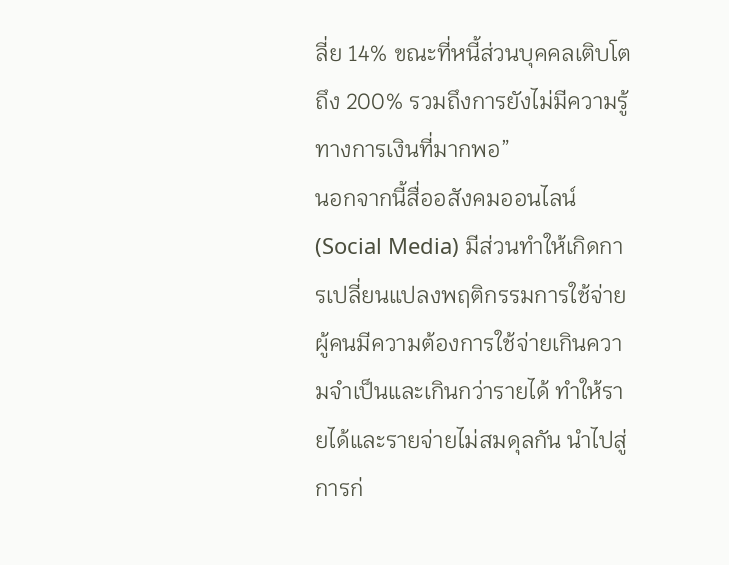ลี่ย 14% ขณะที่หนี้ส่วนบุคคลเติบโตถึง 200% รวมถึงการยังไม่มีความรู้ทางการเงินที่มากพอ”
นอกจากนี้สื่ออสังคมออนไลน์ (Social Media) มีส่วนทำให้เกิดการเปลี่ยนแปลงพฤติกรรมการใช้จ่าย ผู้คนมีความต้องการใช้จ่ายเกินความจำเป็นและเกินกว่ารายได้ ทำให้รายได้และรายจ่ายไม่สมดุลกัน นำไปสู่การก่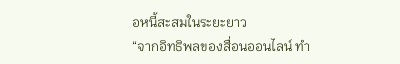อหนี้สะสมในระยะยาว
“จากอิทธิพลของสื่อนออนไลน์ ทำ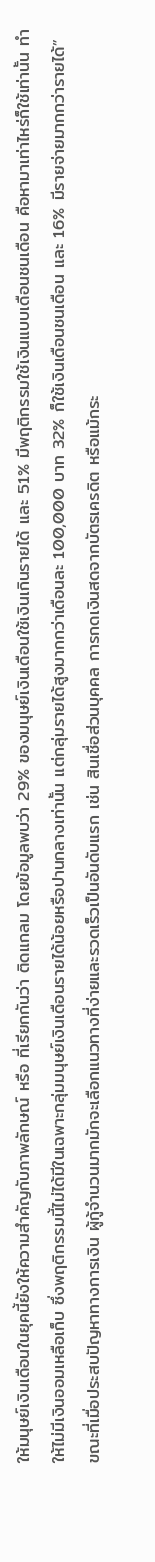ให้มนุษย์เงินเดือนในยุคนี้ยังให้ความสำคัญกับภาพลักษณ์ หรือ ที่เรียกกันว่า ติดแกลม โดยข้อมูลพบว่า 29% ของมนุษย์เงินเดือนใช้เงินเกินรายได้ และ 51% มีพฤติกรรมใช้เงินแบบเดือนชนเดือน คือหามาเท่าไหร่ก็ใช้เท่านั้น ทำให้ไม่มีเงินออมเหลือเก็บ ซึ่งพฤติกรรมนี้ไม่ได้มีในเฉพาะกลุ่มมนุษย์เงินเดือนรายได้น้อยหรือปานกลางเท่านั้น แต่กลุ่มรายได้สูงมากกว่าเดือนละ 100,000 บาท 32% ก็ใช้เงินเดือนชนเดือน และ 16% มีรายจ่ายมากกว่ารายได้”
ขณะที่เมื่อประสบปัญหาทางการเงิน ผู้กู้จำนวนมากมักจะเลือกแนวทางที่ง่ายและรวดเร็วเป็นอันดับแรก เช่น สินเชื่อส่วนบุคคล การกดเงินสดจากบัตรเครดิต หรือแม้กระ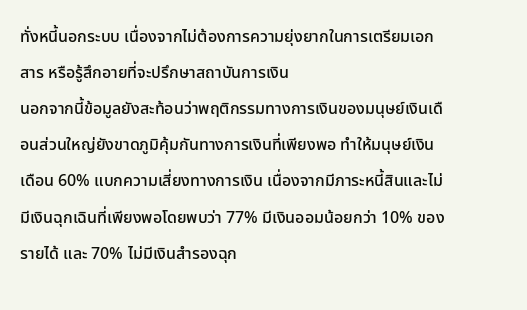ทั่งหนี้นอกระบบ เนื่องจากไม่ต้องการความยุ่งยากในการเตรียมเอกสาร หรือรู้สึกอายที่จะปรึกษาสถาบันการเงิน
นอกจากนี้ข้อมูลยังสะท้อนว่าพฤติกรรมทางการเงินของมนุษย์เงินเดือนส่วนใหญ่ยังขาดภูมิคุ้มกันทางการเงินที่เพียงพอ ทำให้มนุษย์เงินเดือน 60% แบกความเสี่ยงทางการเงิน เนื่องจากมีภาระหนี้สินและไม่มีเงินฉุกเฉินที่เพียงพอโดยพบว่า 77% มีเงินออมน้อยกว่า 10% ของรายได้ และ 70% ไม่มีเงินสำรองฉุก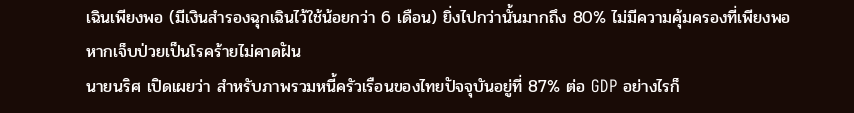เฉินเพียงพอ (มีเงินสำรองฉุกเฉินไว้ใช้น้อยกว่า 6 เดือน) ยิ่งไปกว่านั้นมากถึง 80% ไม่มีความคุ้มครองที่เพียงพอหากเจ็บป่วยเป็นโรคร้ายไม่คาดฝัน
นายนริศ เปิดเผยว่า สำหรับภาพรวมหนี้ครัวเรือนของไทยปัจจุบันอยู่ที่ 87% ต่อ GDP อย่างไรก็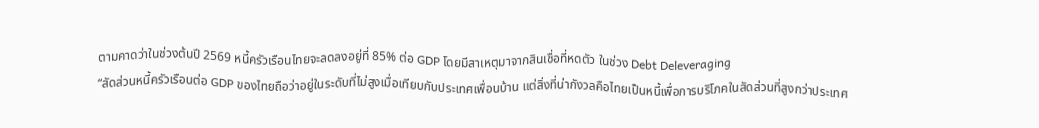ตามคาดว่าในช่วงต้นปี 2569 หนี้ครัวเรือนไทยจะลดลงอยู่ที่ 85% ต่อ GDP โดยมีสาเหตุมาจากสินเชื่อที่หดตัว ในช่วง Debt Deleveraging
“สัดส่วนหนี้ครัวเรือนต่อ GDP ของไทยถือว่าอยู่ในระดับที่ไม่สูงเมื่อเทียบกับประเทศเพื่อนบ้าน แต่สิ่งที่น่ากังวลคือไทยเป็นหนี้เพื่อการบริโภคในสัดส่วนที่สูงกว่าประเทศ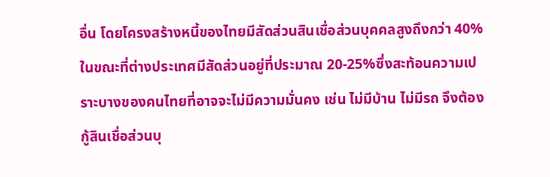อื่น โดยโครงสร้างหนี้ของไทยมีสัดส่วนสินเชื่อส่วนบุคคลสูงถึงกว่า 40% ในขณะที่ต่างประเทศมีสัดส่วนอยู่ที่ประมาณ 20-25%ซึ่งสะท้อนความเปราะบางของคนไทยที่อาจจะไม่มีความมั่นคง เช่น ไม่มีบ้าน ไม่มีรถ จึงต้องกู้สินเชื่อส่วนบุ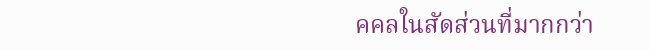คคลในสัดส่วนที่มากกว่า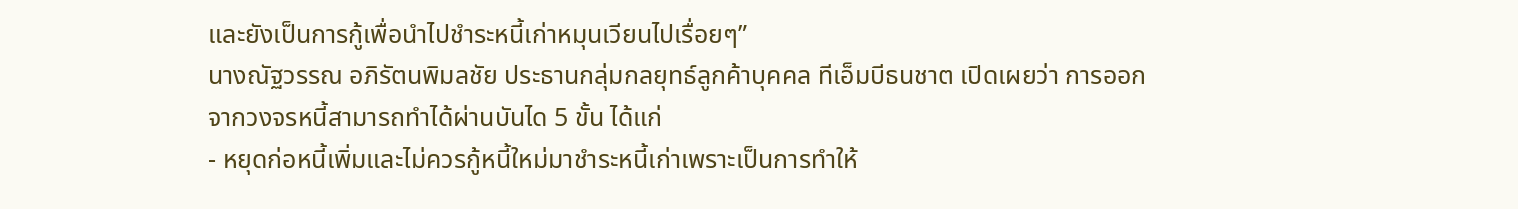และยังเป็นการกู้เพื่อนำไปชำระหนี้เก่าหมุนเวียนไปเรื่อยๆ”
นางณัฐวรรณ อภิรัตนพิมลชัย ประธานกลุ่มกลยุทธ์ลูกค้าบุคคล ทีเอ็มบีธนชาต เปิดเผยว่า การออกจากวงจรหนี้สามารถทำได้ผ่านบันได 5 ขั้น ได้แก่
- หยุดก่อหนี้เพิ่มและไม่ควรกู้หนี้ใหม่มาชำระหนี้เก่าเพราะเป็นการทำให้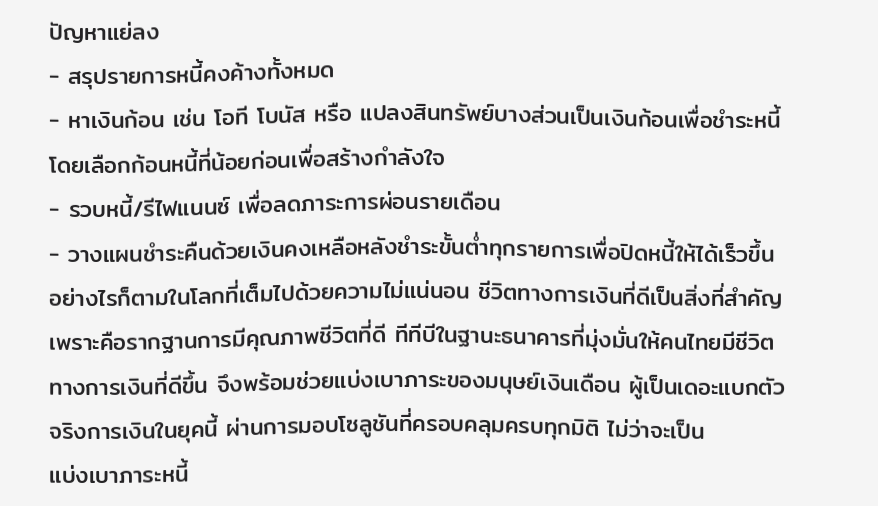ปัญหาแย่ลง
- สรุปรายการหนี้คงค้างทั้งหมด
- หาเงินก้อน เช่น โอที โบนัส หรือ แปลงสินทรัพย์บางส่วนเป็นเงินก้อนเพื่อชำระหนี้โดยเลือกก้อนหนี้ที่น้อยก่อนเพื่อสร้างกำลังใจ
- รวบหนี้/รีไฟแนนซ์ เพื่อลดภาระการผ่อนรายเดือน
- วางแผนชำระคืนด้วยเงินคงเหลือหลังชำระขั้นต่ำทุกรายการเพื่อปิดหนี้ให้ได้เร็วขึ้น
อย่างไรก็ตามในโลกที่เต็มไปด้วยความไม่แน่นอน ชีวิตทางการเงินที่ดีเป็นสิ่งที่สำคัญ เพราะคือรากฐานการมีคุณภาพชีวิตที่ดี ทีทีบีในฐานะธนาคารที่มุ่งมั่นให้คนไทยมีชีวิตทางการเงินที่ดีขึ้น จึงพร้อมช่วยแบ่งเบาภาระของมนุษย์เงินเดือน ผู้เป็นเดอะแบกตัวจริงการเงินในยุคนี้ ผ่านการมอบโซลูชันที่ครอบคลุมครบทุกมิติ ไม่ว่าจะเป็น
แบ่งเบาภาระหนี้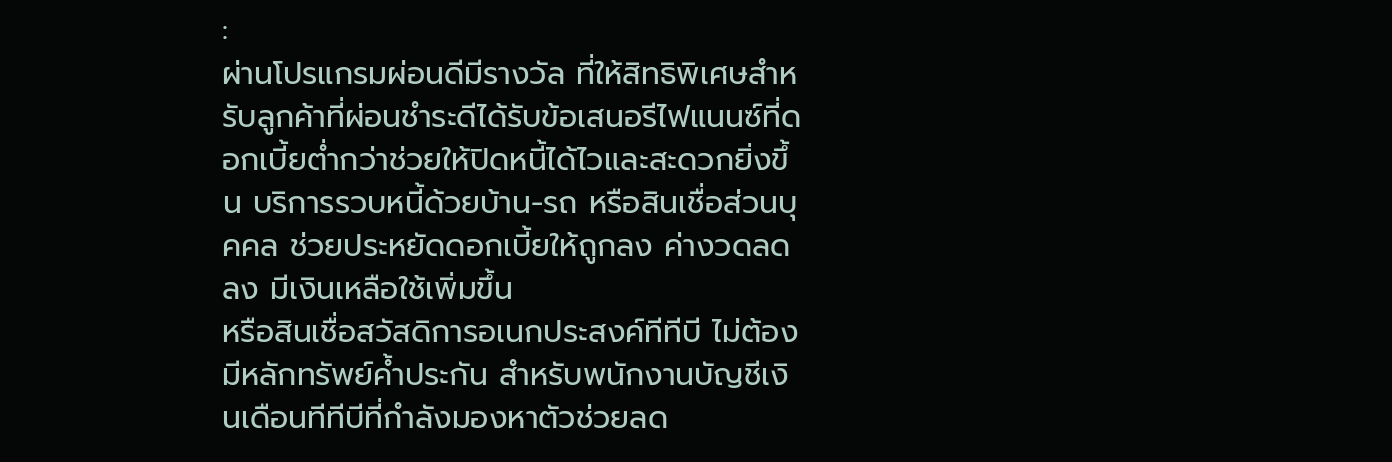:
ผ่านโปรแกรมผ่อนดีมีรางวัล ที่ให้สิทธิพิเศษสำหรับลูกค้าที่ผ่อนชำระดีได้รับข้อเสนอรีไฟแนนซ์ที่ดอกเบี้ยต่ำกว่าช่วยให้ปิดหนี้ได้ไวและสะดวกยิ่งขึ้น บริการรวบหนี้ด้วยบ้าน-รถ หรือสินเชื่อส่วนบุคคล ช่วยประหยัดดอกเบี้ยให้ถูกลง ค่างวดลดลง มีเงินเหลือใช้เพิ่มขึ้น
หรือสินเชื่อสวัสดิการอเนกประสงค์ทีทีบี ไม่ต้องมีหลักทรัพย์ค้ำประกัน สำหรับพนักงานบัญชีเงินเดือนทีทีบีที่กำลังมองหาตัวช่วยลด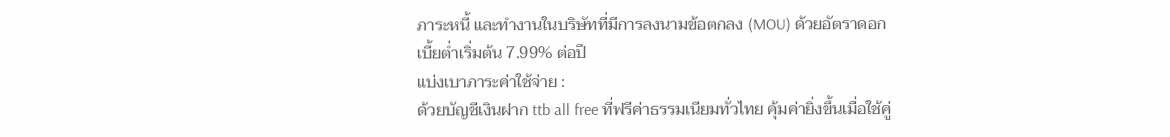ภาระหนี้ และทำงานในบริษัทที่มีการลงนามข้อตกลง (MOU) ด้วยอัตราดอกเบี้ยต่ำเริ่มต้น 7.99% ต่อปี
แบ่งเบาภาระค่าใช้จ่าย :
ด้วยบัญชีเงินฝาก ttb all free ที่ฟรีค่าธรรมเนียมทั่วไทย คุ้มค่ายิ่งขึ้นเมื่อใช้คู่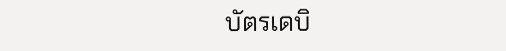บัตรเดบิ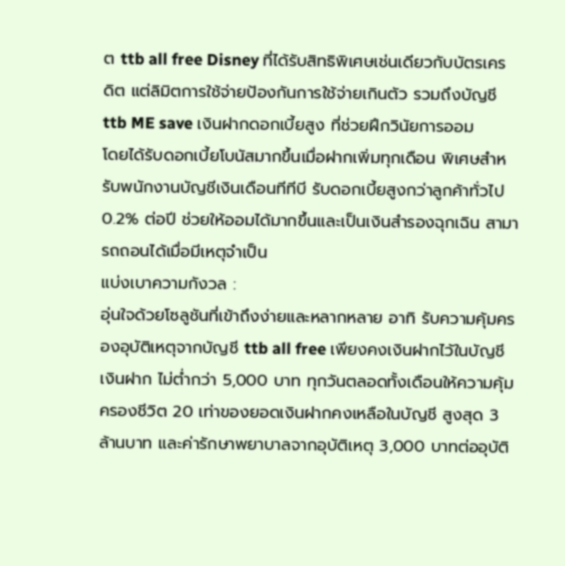ต ttb all free Disney ที่ได้รับสิทธิพิเศษเช่นเดียวกับบัตรเครดิต แต่ลิมิตการใช้จ่ายป้องกันการใช้จ่ายเกินตัว รวมถึงบัญชี ttb ME save เงินฝากดอกเบี้ยสูง ที่ช่วยฝึกวินัยการออม
โดยได้รับดอกเบี้ยโบนัสมากขึ้นเมื่อฝากเพิ่มทุกเดือน พิเศษสำหรับพนักงานบัญชีเงินเดือนทีทีบี รับดอกเบี้ยสูงกว่าลูกค้าทั่วไป 0.2% ต่อปี ช่วยให้ออมได้มากขึ้นและเป็นเงินสำรองฉุกเฉิน สามารถถอนได้เมื่อมีเหตุจำเป็น
แบ่งเบาความกังวล :
อุ่นใจด้วยโซลูชันที่เข้าถึงง่ายและหลากหลาย อาทิ รับความคุ้มครองอุบัติเหตุจากบัญชี ttb all free เพียงคงเงินฝากไว้ในบัญชีเงินฝาก ไม่ต่ำกว่า 5,000 บาท ทุกวันตลอดทั้งเดือนให้ความคุ้มครองชีวิต 20 เท่าของยอดเงินฝากคงเหลือในบัญชี สูงสุด 3 ล้านบาท และค่ารักษาพยาบาลจากอุบัติเหตุ 3,000 บาทต่ออุบัติ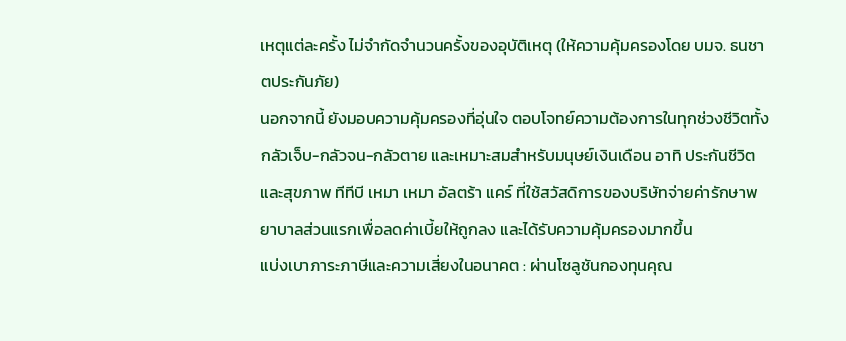เหตุแต่ละครั้ง ไม่จำกัดจำนวนครั้งของอุบัติเหตุ (ให้ความคุ้มครองโดย บมจ. ธนชาตประกันภัย)
นอกจากนี้ ยังมอบความคุ้มครองที่อุ่นใจ ตอบโจทย์ความต้องการในทุกช่วงชีวิตทั้ง กลัวเจ็บ-กลัวจน-กลัวตาย และเหมาะสมสำหรับมนุษย์เงินเดือน อาทิ ประกันชีวิตและสุขภาพ ทีทีบี เหมา เหมา อัลตร้า แคร์ ที่ใช้สวัสดิการของบริษัทจ่ายค่ารักษาพยาบาลส่วนแรกเพื่อลดค่าเบี้ยให้ถูกลง และได้รับความคุ้มครองมากขึ้น
แบ่งเบาภาระภาษีและความเสี่ยงในอนาคต : ผ่านโซลูชันกองทุนคุณ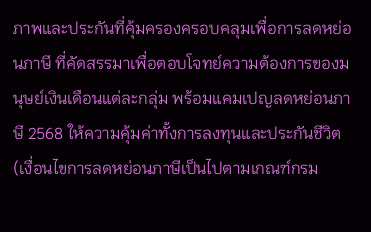ภาพและประกันที่คุ้มครองครอบคลุมเพื่อการลดหย่อนภาษี ที่คัดสรรมาเพื่อตอบโจทย์ความต้องการของมนุษย์เงินเดือนแต่ละกลุ่ม พร้อมแคมเปญลดหย่อนภาษี 2568 ให้ความคุ้มค่าทั้งการลงทุนและประกันชีวิต (เงื่อนไขการลดหย่อนภาษีเป็นไปตามเกณฑ์กรม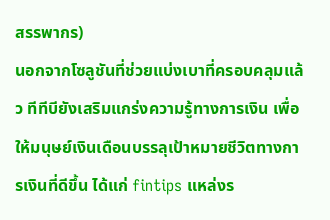สรรพากร)
นอกจากโซลูชันที่ช่วยแบ่งเบาที่ครอบคลุมแล้ว ทีทีบียังเสริมแกร่งความรู้ทางการเงิน เพื่อให้มนุษย์เงินเดือนบรรลุเป้าหมายชีวิตทางการเงินที่ดีขึ้น ได้แก่ fintips แหล่งร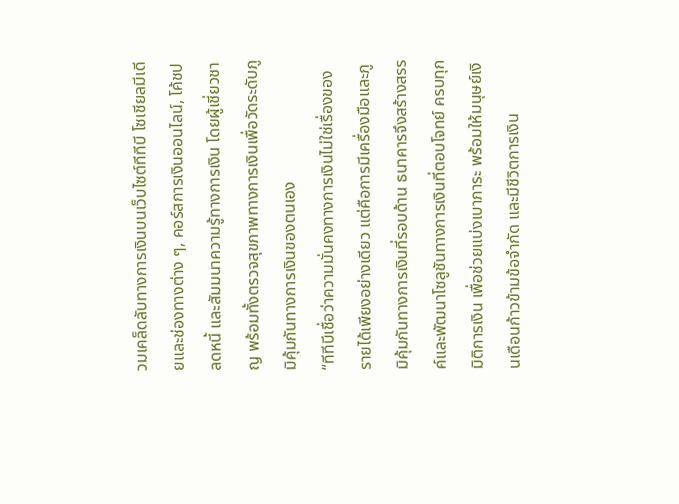วมเคล็ดลับทางการเงินบนเว็บไซต์ทีทีบี โซเชียลมีเดียและช่องทางต่าง ๆ, คอร์สการเงินออนไลน์, โค้ชปลดหนี้ และสัมมนาความรู้ทางการเงิน โดยผู้เชี่ยวชาญ พร้อมทั้งตรวจสุขภาพทางการเงินเพื่อวัดระดับภูมิคุ้มกันทางการเงินของตนเอง
“ทีทีบีเชื่อว่าความมั่นคงทางการเงินไม่ใช่เรื่องของรายได้เพียงอย่างเดียว แต่คือการมีเครื่องมือและภูมิคุ้มกันทางการเงินที่รอบด้าน ธนาคารจึงสร้างสรรค์และพัฒนาโซลูชันทางการเงินที่ตอบโจทย์ ครบทุกมิติการเงิน เพื่อช่วยแบ่งเบาภาระ พร้อมให้มนุษย์เงินเดือนก้าวข้ามข้อจำกัด และมีชีวิตการเงิน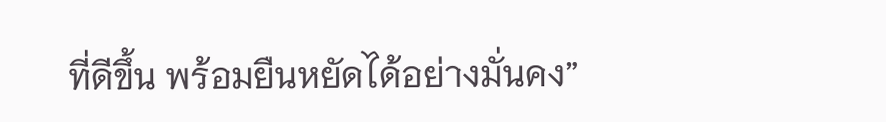ที่ดีขึ้น พร้อมยืนหยัดได้อย่างมั่นคง”